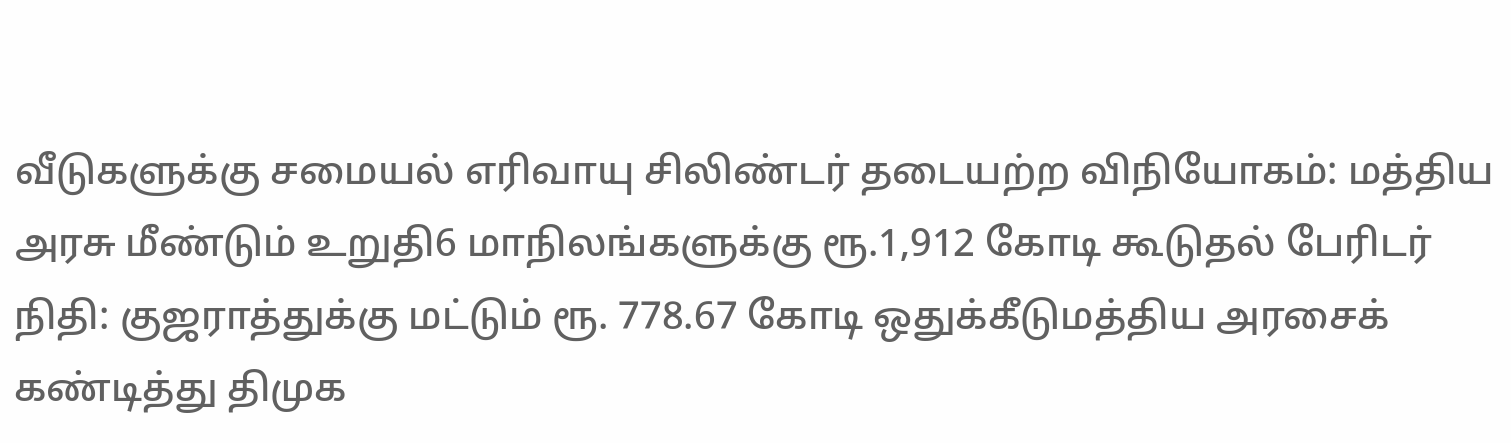வீடுகளுக்கு சமையல் எரிவாயு சிலிண்டர் தடையற்ற விநியோகம்: மத்திய அரசு மீண்டும் உறுதி6 மாநிலங்களுக்கு ரூ.1,912 கோடி கூடுதல் பேரிடர் நிதி: குஜராத்துக்கு மட்டும் ரூ. 778.67 கோடி ஒதுக்கீடுமத்திய அரசைக் கண்டித்து திமுக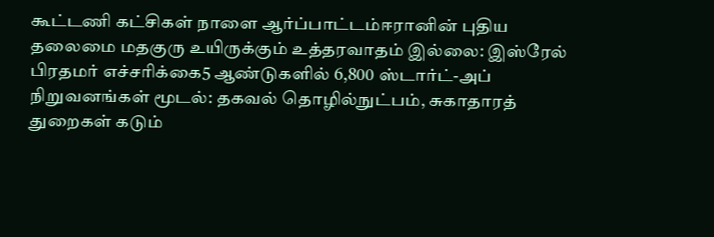கூட்டணி கட்சிகள் நாளை ஆர்ப்பாட்டம்ஈரானின் புதிய தலைமை மதகுரு உயிருக்கும் உத்தரவாதம் இல்லை: இஸ்ரேல் பிரதமர் எச்சரிக்கை5 ஆண்டுகளில் 6,800 ஸ்டார்ட்-அப் நிறுவனங்கள் மூடல்: தகவல் தொழில்நுட்பம், சுகாதாரத் துறைகள் கடும்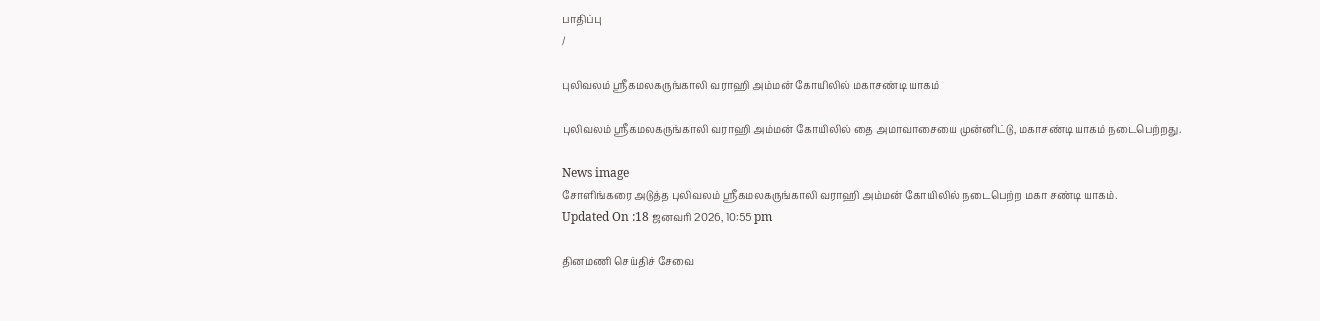பாதிப்பு
/

புலிவலம் ஸ்ரீகமலகருங்காலி வராஹி அம்மன் கோயிலில் மகாசண்டி யாகம்

புலிவலம் ஸ்ரீகமலகருங்காலி வராஹி அம்மன் கோயிலில் தை அமாவாசையை முன்னிட்டு, மகாசண்டி யாகம் நடைபெற்றது.

News image
சோளிங்கரை அடுத்த புலிவலம் ஸ்ரீகமலகருங்காலி வராஹி அம்மன் கோயிலில் நடைபெற்ற மகா சண்டி யாகம்.
Updated On :18 ஜனவரி 2026, 10:55 pm

தினமணி செய்திச் சேவை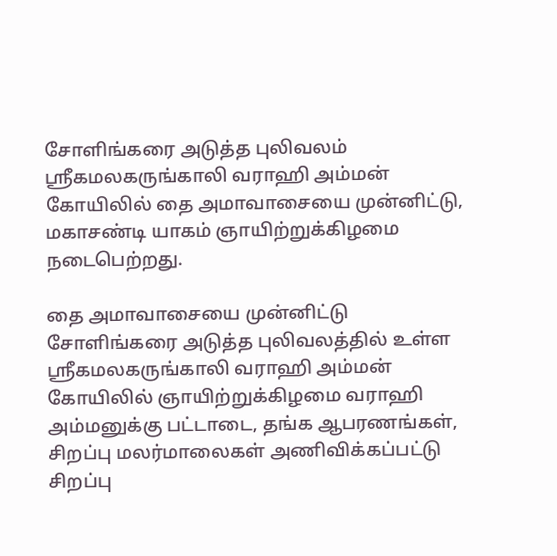சோளிங்கரை அடுத்த புலிவலம் ஸ்ரீகமலகருங்காலி வராஹி அம்மன் கோயிலில் தை அமாவாசையை முன்னிட்டு, மகாசண்டி யாகம் ஞாயிற்றுக்கிழமை நடைபெற்றது.

தை அமாவாசையை முன்னிட்டு சோளிங்கரை அடுத்த புலிவலத்தில் உள்ள ஸ்ரீகமலகருங்காலி வராஹி அம்மன் கோயிலில் ஞாயிற்றுக்கிழமை வராஹி அம்மனுக்கு பட்டாடை, தங்க ஆபரணங்கள், சிறப்பு மலர்மாலைகள் அணிவிக்கப்பட்டு சிறப்பு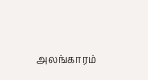அலங்காரம்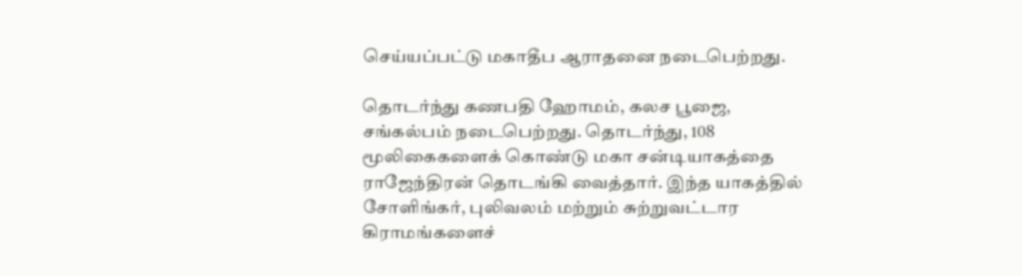செய்யப்பட்டு மகாதீப ஆராதனை நடைபெற்றது.

தொடர்ந்து கணபதி ஹோமம், கலச பூஜை, சங்கல்பம் நடைபெற்றது. தொடர்ந்து, 108 மூலிகைகளைக் கொண்டு மகா சன்டியாகத்தை ராஜேந்திரன் தொடங்கி வைத்தார். இந்த யாகத்தில் சோளிங்கர், புலிவலம் மற்றும் சுற்றுவட்டார கிராமங்களைச்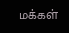மக்கள்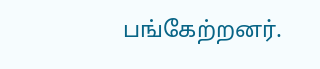பங்கேற்றனர்.